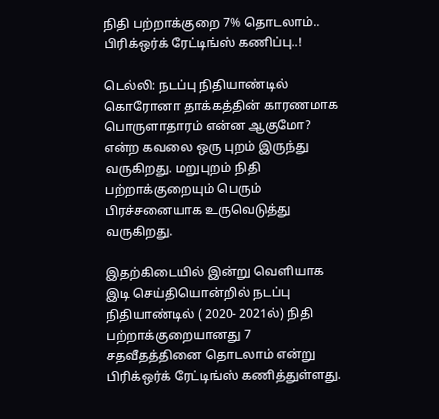நிதி பற்றாக்குறை 7% தொடலாம்.. பிரிக்ஒர்க் ரேட்டிங்ஸ் கணிப்பு..!

டெல்லி: நடப்பு நிதியாண்டில் கொரோனா தாக்கத்தின் காரணமாக பொருளாதாரம் என்ன ஆகுமோ? என்ற கவலை ஒரு புறம் இருந்து வருகிறது. மறுபுறம் நிதி பற்றாக்குறையும் பெரும் பிரச்சனையாக உருவெடுத்து வருகிறது.

இதற்கிடையில் இன்று வெளியாக இடி செய்தியொன்றில் நடப்பு நிதியாண்டில் ( 2020- 2021ல்) நிதி பற்றாக்குறையானது 7 சதவீதத்தினை தொடலாம் என்று பிரிக்ஒர்க் ரேட்டிங்ஸ் கணித்துள்ளது.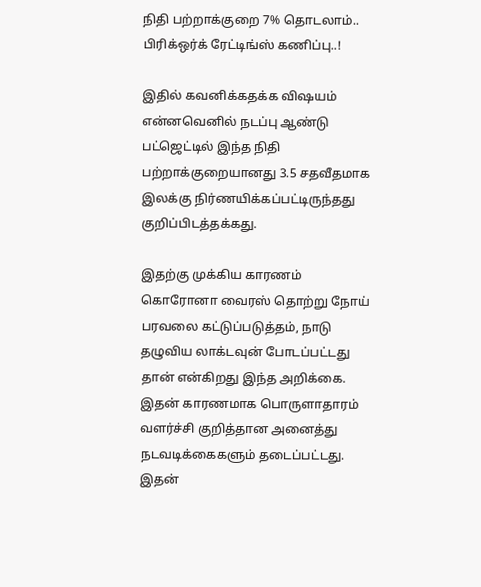நிதி பற்றாக்குறை 7% தொடலாம்.. பிரிக்ஒர்க் ரேட்டிங்ஸ் கணிப்பு..!

இதில் கவனிக்கதக்க விஷயம் என்னவெனில் நடப்பு ஆண்டு பட்ஜெட்டில் இந்த நிதி பற்றாக்குறையானது 3.5 சதவீதமாக இலக்கு நிர்ணயிக்கப்பட்டிருந்தது குறிப்பிடத்தக்கது.

இதற்கு முக்கிய காரணம் கொரோனா வைரஸ் தொற்று நோய் பரவலை கட்டுப்படுத்தம், நாடு தழுவிய லாக்டவுன் போடப்பட்டது தான் என்கிறது இந்த அறிக்கை. இதன் காரணமாக பொருளாதாரம் வளர்ச்சி குறித்தான அனைத்து நடவடிக்கைகளும் தடைப்பட்டது. இதன்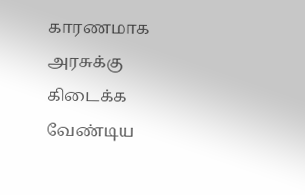காரணமாக அரசுக்கு கிடைக்க வேண்டிய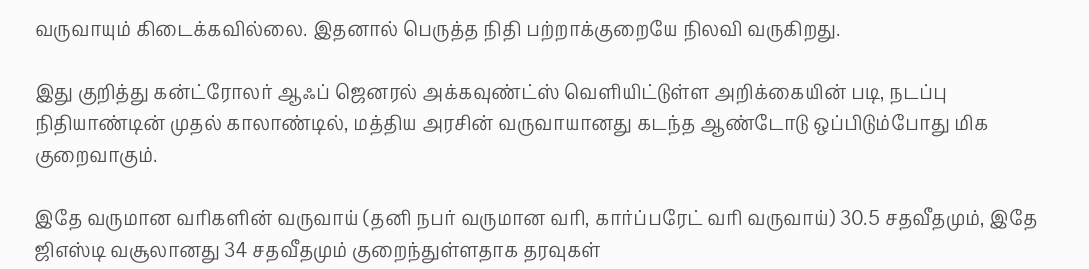வருவாயும் கிடைக்கவில்லை. இதனால் பெருத்த நிதி பற்றாக்குறையே நிலவி வருகிறது.

இது குறித்து கன்ட்ரோலர் ஆஃப் ஜெனரல் அக்கவுண்ட்ஸ் வெளியிட்டுள்ள அறிக்கையின் படி, நடப்பு நிதியாண்டின் முதல் காலாண்டில், மத்திய அரசின் வருவாயானது கடந்த ஆண்டோடு ஒப்பிடும்போது மிக குறைவாகும்.

இதே வருமான வரிகளின் வருவாய் (தனி நபர் வருமான வரி, கார்ப்பரேட் வரி வருவாய்) 30.5 சதவீதமும், இதே ஜிஎஸ்டி வசூலானது 34 சதவீதமும் குறைந்துள்ளதாக தரவுகள்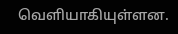வெளியாகியுள்ளன.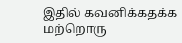இதில் கவனிக்கதக்க மற்றொரு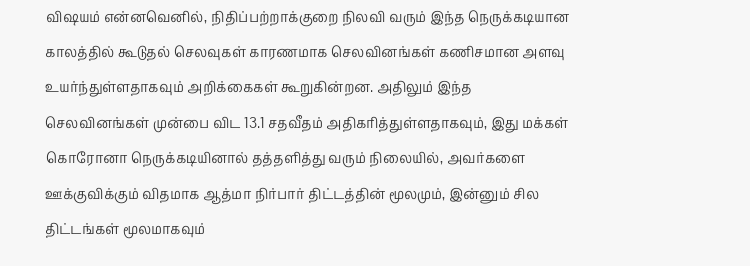விஷயம் என்னவெனில், நிதிப்பற்றாக்குறை நிலவி வரும் இந்த நெருக்கடியான காலத்தில் கூடுதல் செலவுகள் காரணமாக செலவினங்கள் கணிசமான அளவு உயர்ந்துள்ளதாகவும் அறிக்கைகள் கூறுகின்றன. அதிலும் இந்த செலவினங்கள் முன்பை விட 13.1 சதவீதம் அதிகரித்துள்ளதாகவும், இது மக்கள் கொரோனா நெருக்கடியினால் தத்தளித்து வரும் நிலையில், அவர்களை ஊக்குவிக்கும் விதமாக ஆத்மா நிர்பார் திட்டத்தின் மூலமும், இன்னும் சில திட்டங்கள் மூலமாகவும்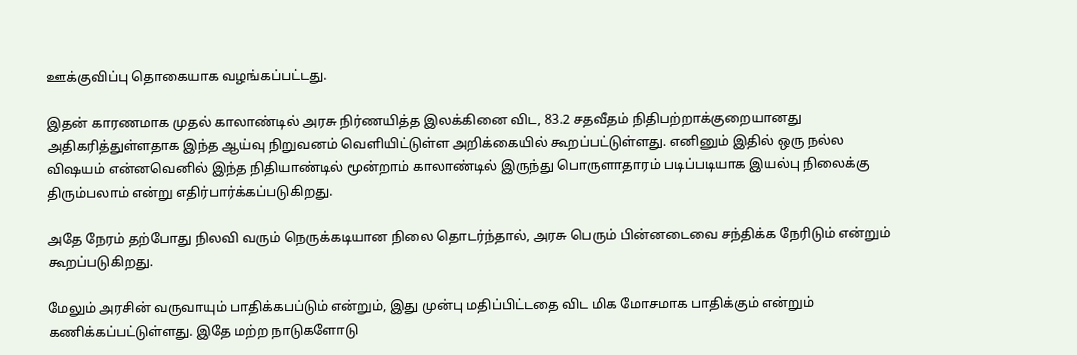ஊக்குவிப்பு தொகையாக வழங்கப்பட்டது.

இதன் காரணமாக முதல் காலாண்டில் அரசு நிர்ணயித்த இலக்கினை விட, 83.2 சதவீதம் நிதிபற்றாக்குறையானது அதிகரித்துள்ளதாக இந்த ஆய்வு நிறுவனம் வெளியிட்டுள்ள அறிக்கையில் கூறப்பட்டுள்ளது. எனினும் இதில் ஒரு நல்ல விஷயம் என்னவெனில் இந்த நிதியாண்டில் மூன்றாம் காலாண்டில் இருந்து பொருளாதாரம் படிப்படியாக இயல்பு நிலைக்கு திரும்பலாம் என்று எதிர்பார்க்கப்படுகிறது.

அதே நேரம் தற்போது நிலவி வரும் நெருக்கடியான நிலை தொடர்ந்தால், அரசு பெரும் பின்னடைவை சந்திக்க நேரிடும் என்றும் கூறப்படுகிறது.

மேலும் அரசின் வருவாயும் பாதிக்கபப்டும் என்றும், இது முன்பு மதிப்பிட்டதை விட மிக மோசமாக பாதிக்கும் என்றும் கணிக்கப்பட்டுள்ளது. இதே மற்ற நாடுகளோடு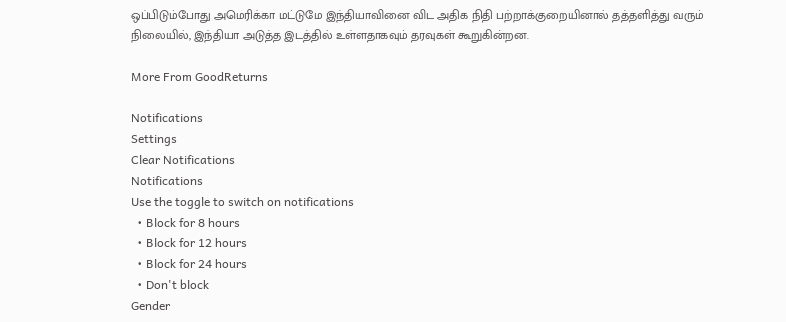ஒப்பிடும்போது அமெரிக்கா மட்டுமே இந்தியாவினை விட அதிக நிதி பற்றாக்குறையினால் தத்தளித்து வரும் நிலையில், இந்தியா அடுத்த இடத்தில் உள்ளதாகவும் தரவுகள் கூறுகின்றன.

More From GoodReturns

Notifications
Settings
Clear Notifications
Notifications
Use the toggle to switch on notifications
  • Block for 8 hours
  • Block for 12 hours
  • Block for 24 hours
  • Don't block
Gender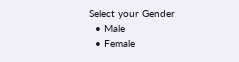Select your Gender
  • Male
  • Female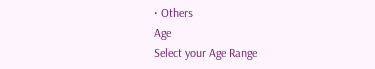• Others
Age
Select your Age Range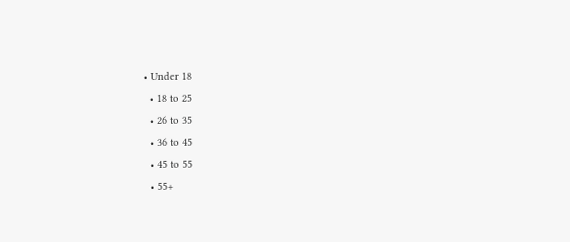• Under 18
  • 18 to 25
  • 26 to 35
  • 36 to 45
  • 45 to 55
  • 55+